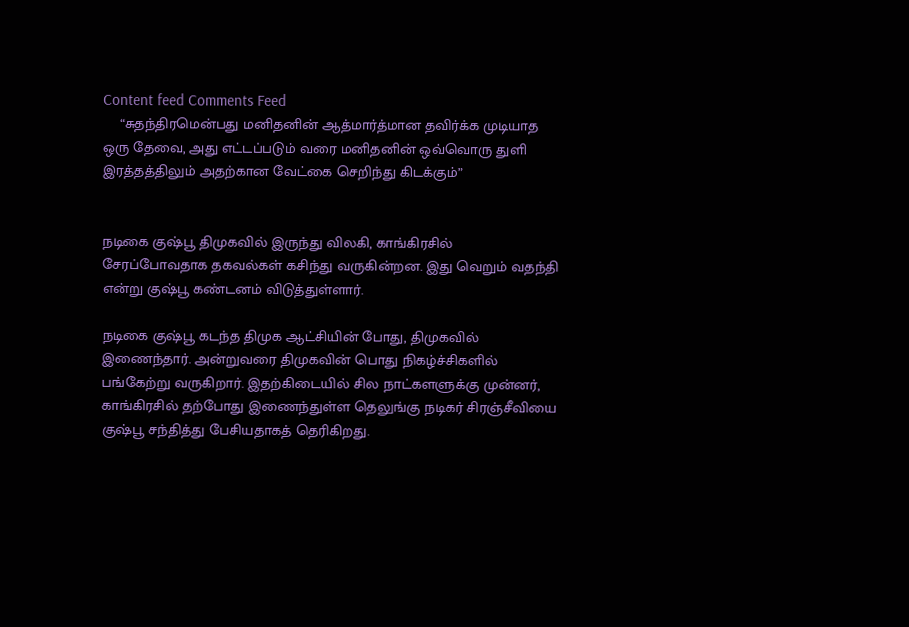Content feed Comments Feed
    “சுதந்திரமென்பது மனிதனின் ஆத்மார்த்மான தவிர்க்க முடியாத ஒரு தேவை, அது எட்டப்படும் வரை மனிதனின் ஒவ்வொரு துளி இரத்தத்திலும் அதற்கான வேட்கை செறிந்து கிடக்கும்”


நடிகை குஷ்பூ திமுகவில் இருந்து விலகி, காங்கிரசில் சேரப்போவதாக தகவல்கள் கசிந்து வருகின்றன. இது வெறும் வதந்தி என்று குஷ்பூ கண்டனம் விடுத்துள்ளார்.

நடிகை குஷ்பூ கடந்த திமுக ஆட்சியின் போது, திமுகவில் இணைந்தார். அன்றுவரை திமுகவின் பொது நிகழ்ச்சிகளில் பங்கேற்று வருகிறார். இதற்கிடையில் சில நாட்களளுக்கு முன்னர், காங்கிரசில் தற்போது இணைந்துள்ள தெலுங்கு நடிகர் சிரஞ்சீவியை  குஷ்பூ சந்தித்து பேசியதாகத் தெரிகிறது.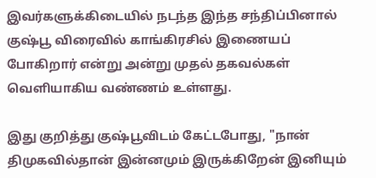இவர்களுக்கிடையில் நடந்த இந்த சந்திப்பினால் குஷ்பூ விரைவில் காங்கிரசில் இணையப் போகிறார் என்று அன்று முதல் தகவல்கள் வெளியாகிய வண்ணம் உள்ளது.

இது குறித்து குஷ்பூவிடம் கேட்டபோது, "நான் திமுகவில்தான் இன்னமும் இருக்கிறேன் இனியும்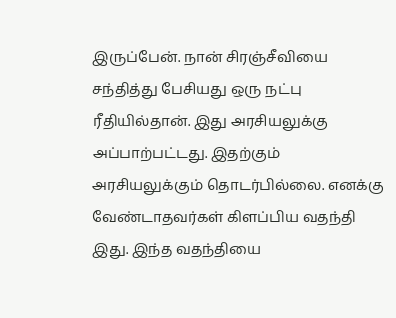இருப்பேன். நான் சிரஞ்சீவியை சந்தித்து பேசியது ஒரு நட்பு ரீதியில்தான். இது அரசியலுக்கு அப்பாற்பட்டது. இதற்கும் அரசியலுக்கும் தொடர்பில்லை. எனக்கு வேண்டாதவர்கள் கிளப்பிய வதந்தி இது. இந்த வதந்தியை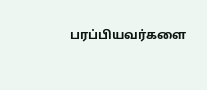பரப்பியவர்களை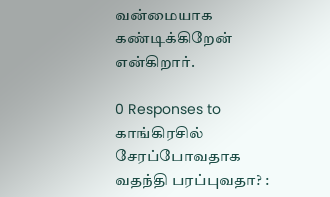வன்மையாக கண்டிக்கிறேன் என்கிறார்.

0 Responses to காங்கிரசில் சேரப்போவதாக வதந்தி பரப்புவதா? :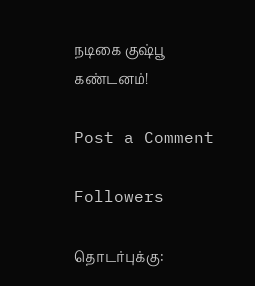நடிகை குஷ்பூ கண்டனம்!

Post a Comment

Followers

தொடர்புக்கு: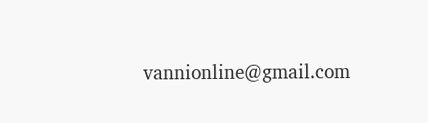vannionline@gmail.com